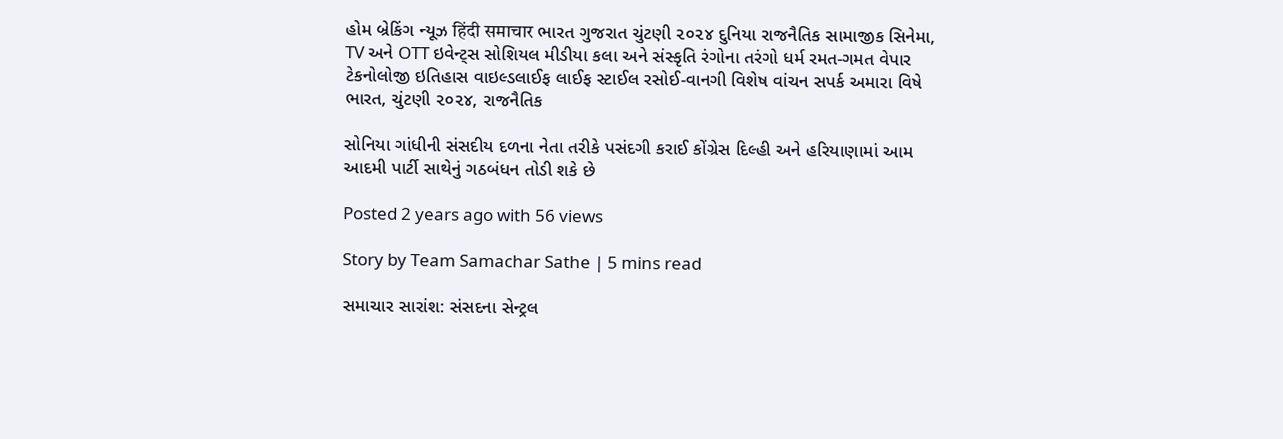હોમ બ્રેકિંગ ન્યૂઝ हिंदी समाचार ભારત ગુજરાત ચુંટણી ૨૦૨૪ દુનિયા રાજનૈતિક સામાજીક સિનેમા, TV અને OTT ઇવેન્ટ્સ સોશિયલ મીડીયા કલા અને સંસ્કૃતિ રંગોના તરંગો ધર્મ રમત-ગમત વેપાર ટેકનોલોજી ઇતિહાસ વાઇલ્ડલાઈફ લાઈફ સ્ટાઈલ રસોઈ-વાનગી વિશેષ વાંચન સપર્ક અમારા વિષે
ભારત, ચુંટણી ૨૦૨૪, રાજનૈતિક

સોનિયા ગાંધીની સંસદીય દળના નેતા તરીકે પસંદગી કરાઈ કોંગ્રેસ દિલ્હી અને હરિયાણામાં આમ આદમી પાર્ટી સાથેનું ગઠબંધન તોડી શકે છે

Posted 2 years ago with 56 views

Story by Team Samachar Sathe | 5 mins read

સમાચાર સારાંશ: સંસદના સેન્ટ્રલ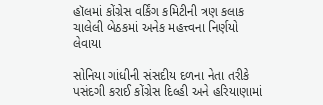હૉલમાં કોંગ્રેસ વર્કિંગ કમિટીની ત્રણ કલાક ચાલેલી બેઠકમાં અનેક મહત્ત્વના નિર્ણયો લેવાયા

સોનિયા ગાંધીની સંસદીય દળના નેતા તરીકે પસંદગી કરાઈ કોંગ્રેસ દિલ્હી અને હરિયાણામાં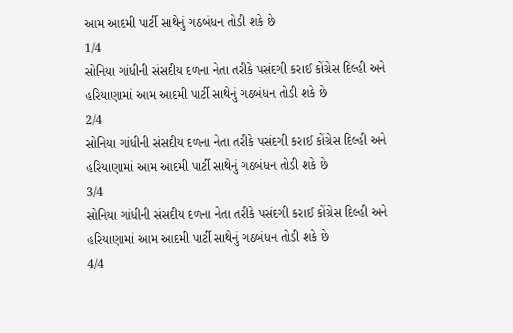આમ આદમી પાર્ટી સાથેનું ગઠબંધન તોડી શકે છે
1/4
સોનિયા ગાંધીની સંસદીય દળના નેતા તરીકે પસંદગી કરાઈ કોંગ્રેસ દિલ્હી અને હરિયાણામાં આમ આદમી પાર્ટી સાથેનું ગઠબંધન તોડી શકે છે
2/4
સોનિયા ગાંધીની સંસદીય દળના નેતા તરીકે પસંદગી કરાઈ કોંગ્રેસ દિલ્હી અને હરિયાણામાં આમ આદમી પાર્ટી સાથેનું ગઠબંધન તોડી શકે છે
3/4
સોનિયા ગાંધીની સંસદીય દળના નેતા તરીકે પસંદગી કરાઈ કોંગ્રેસ દિલ્હી અને હરિયાણામાં આમ આદમી પાર્ટી સાથેનું ગઠબંધન તોડી શકે છે
4/4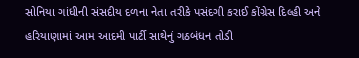સોનિયા ગાંધીની સંસદીય દળના નેતા તરીકે પસંદગી કરાઈ કોંગ્રેસ દિલ્હી અને હરિયાણામાં આમ આદમી પાર્ટી સાથેનું ગઠબંધન તોડી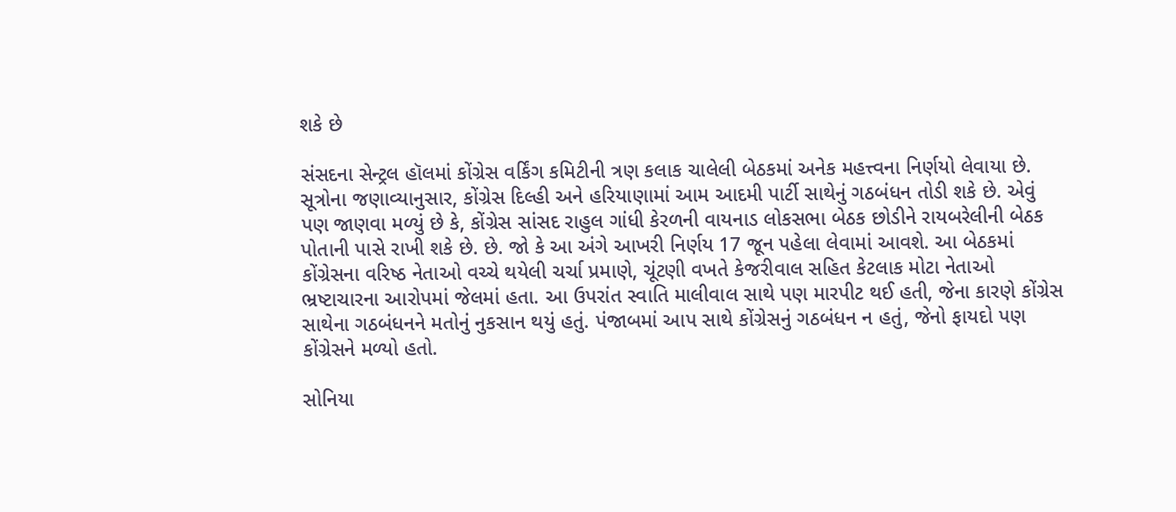શકે છે

સંસદના સેન્ટ્રલ હૉલમાં કોંગ્રેસ વર્કિંગ કમિટીની ત્રણ કલાક ચાલેલી બેઠકમાં અનેક મહત્ત્વના નિર્ણયો લેવાયા છે. સૂત્રોના જણાવ્યાનુસાર, કોંગ્રેસ દિલ્હી અને હરિયાણામાં આમ આદમી પાર્ટી સાથેનું ગઠબંધન તોડી શકે છે. એવું પણ જાણવા મળ્યું છે કે, કોંગ્રેસ સાંસદ રાહુલ ગાંધી કેરળની વાયનાડ લોકસભા બેઠક છોડીને રાયબરેલીની બેઠક પોતાની પાસે રાખી શકે છે. છે. જો કે આ અંગે આખરી નિર્ણય 17 જૂન પહેલા લેવામાં આવશે. આ બેઠકમાં કોંગ્રેસના વરિષ્ઠ નેતાઓ વચ્ચે થયેલી ચર્ચા પ્રમાણે, ચૂંટણી વખતે કેજરીવાલ સહિત કેટલાક મોટા નેતાઓ ભ્રષ્ટાચારના આરોપમાં જેલમાં હતા. આ ઉપરાંત સ્વાતિ માલીવાલ સાથે પણ મારપીટ થઈ હતી, જેના કારણે કોંગ્રેસ સાથેના ગઠબંધનને મતોનું નુકસાન થયું હતું. પંજાબમાં આપ સાથે કોંગ્રેસનું ગઠબંધન ન હતું, જેનો ફાયદો પણ કોંગ્રેસને મળ્યો હતો.

સોનિયા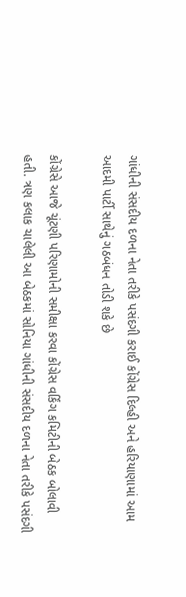ગાંધીની સંસદીય દળના નેતા તરીકે પસંદગી કરાઈ કોંગ્રેસ દિલ્હી અને હરિયાણામાં આમ આદમી પાર્ટી સાથેનું ગઠબંધન તોડી શકે છે

કોંગ્રેસે આજે ચૂંટણી પરિણામોની સમીક્ષા કરવા કોંગ્રેસ વર્કિંગ કમિટીની બેઠક બોલાવી હતી. ત્રણ કલાક ચાલેલી આ બેઠકમાં સોનિયા ગાંધીની સંસદીય દળના નેતા તરીકે પસંદગી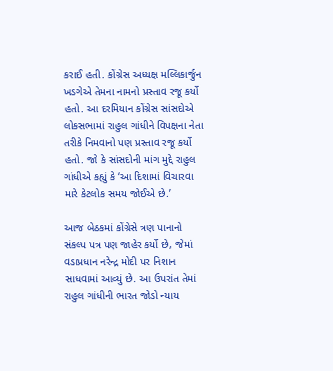કરાઈ હતી. કોંગ્રેસ અધ્યક્ષ મલ્લિકાર્જુન ખડગેએ તેમના નામનો પ્રસ્તાવ રજૂ કર્યો હતો. આ દરમિયાન કોંગ્રેસ સાંસદોએ લોકસભામાં રાહુલ ગાંધીને વિપક્ષના નેતા તરીકે નિમવાનો પણ પ્રસ્તાવ રજૂ કર્યો હતો. જો કે સાંસદોની માંગ મુદ્દે રાહુલ ગાંધીએ કહ્યું કે ‘આ દિશામાં વિચારવા મારે કેટલોક સમય જોઈએ છે.’

આજ બેઠકમાં કોંગ્રેસે ત્રણ પાનાનો સંકલ્પ પત્ર પણ જાહેર કર્યો છે, જેમાં વડાપ્રધાન નરેન્દ્ર મોદી પર નિશાન સાધવામાં આવ્યું છે. આ ઉપરાંત તેમાં રાહુલ ગાંધીની ભારત જોડો ન્યાય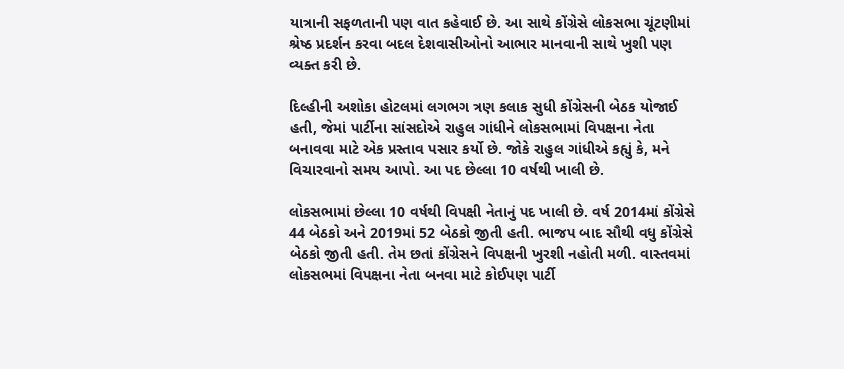યાત્રાની સફળતાની પણ વાત કહેવાઈ છે. આ સાથે કોંગ્રેસે લોકસભા ચૂંટણીમાં શ્રેષ્ઠ પ્રદર્શન કરવા બદલ દેશવાસીઓનો આભાર માનવાની સાથે ખુશી પણ વ્યક્ત કરી છે.

દિલ્હીની અશોકા હોટલમાં લગભગ ત્રણ કલાક સુધી કોંગ્રેસની બેઠક યોજાઈ હતી, જેમાં પાર્ટીના સાંસદોએ રાહુલ ગાંધીને લોકસભામાં વિપક્ષના નેતા બનાવવા માટે એક પ્રસ્તાવ પસાર કર્યો છે. જોકે રાહુલ ગાંધીએ કહ્યું કે, મને વિચારવાનો સમય આપો. આ પદ છેલ્લા 10 વર્ષથી ખાલી છે.

લોકસભામાં છેલ્લા 10 વર્ષથી વિપક્ષી નેતાનું પદ ખાલી છે. વર્ષ 2014માં કોંગ્રેસે 44 બેઠકો અને 2019માં 52 બેઠકો જીતી હતી. ભાજપ બાદ સૌથી વધુ કોંગ્રેસે બેઠકો જીતી હતી. તેમ છતાં કોંગ્રેસને વિપક્ષની ખુરશી નહોતી મળી. વાસ્તવમાં લોકસભમાં વિપક્ષના નેતા બનવા માટે કોઈપણ પાર્ટી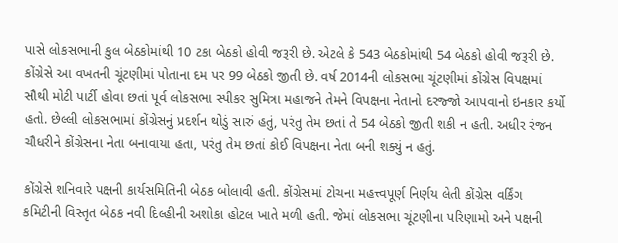પાસે લોકસભાની કુલ બેઠકોમાંથી 10 ટકા બેઠકો હોવી જરૂરી છે. એટલે કે 543 બેઠકોમાંથી 54 બેઠકો હોવી જરૂરી છે. કોંગ્રેસે આ વખતની ચૂંટણીમાં પોતાના દમ પર 99 બેઠકો જીતી છે. વર્ષ 2014ની લોકસભા ચૂંટણીમાં કોંગ્રેસ વિપક્ષમાં સૌથી મોટી પાર્ટી હોવા છતાં પૂર્વ લોકસભા સ્પીકર સુમિત્રા મહાજને તેમને વિપક્ષના નેતાનો દરજ્જો આપવાનો ઇનકાર કર્યો હતો. છેલ્લી લોકસભામાં કોંગ્રેસનું પ્રદર્શન થોડું સારું હતું, પરંતુ તેમ છતાં તે 54 બેઠકો જીતી શકી ન હતી. અધીર રંજન ચૌધરીને કોંગ્રેસના નેતા બનાવાયા હતા, પરંતુ તેમ છતાં કોઈ વિપક્ષના નેતા બની શક્યું ન હતું.

કોંગ્રેસે શનિવારે પક્ષની કાર્યસમિતિની બેઠક બોલાવી હતી. કોંગ્રેસમાં ટોચના મહત્ત્વપૂર્ણ નિર્ણય લેતી કોંગ્રેસ વર્કિંગ કમિટીની વિસ્તૃત બેઠક નવી દિલ્હીની અશોકા હોટલ ખાતે મળી હતી. જેમાં લોકસભા ચૂંટણીના પરિણામો અને પક્ષની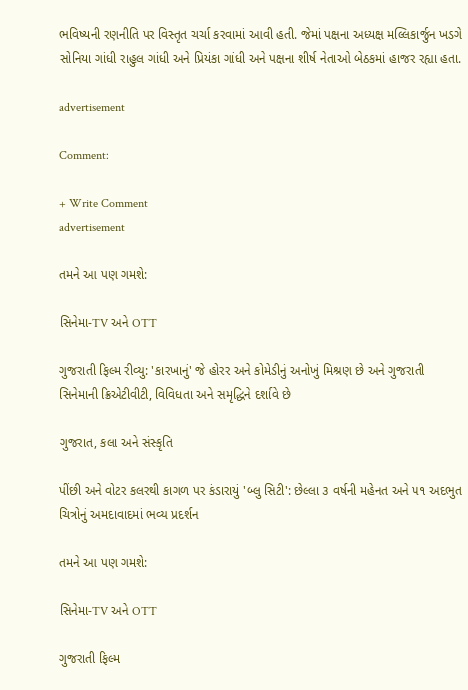ભવિષ્યની રણનીતિ પર વિસ્તૃત ચર્ચા કરવામાં આવી હતી. જેમાં પક્ષના અધ્યક્ષ મલ્લિકાર્જુન ખડગે સોનિયા ગાંધી રાહુલ ગાંધી અને પ્રિયંકા ગાંધી અને પક્ષના શીર્ષ નેતાઓ બેઠકમાં હાજર રહ્યા હતા.

advertisement

Comment:

+ Write Comment
advertisement

તમને આ પણ ગમશે:

સિનેમા-TV અને OTT

ગુજરાતી ફિલ્મ રીવ્યુ: 'કારખાનું' જે હોરર અને કોમેડીનું અનોખું મિશ્રણ છે અને ગુજરાતી સિનેમાની ક્રિએટીવીટી, વિવિધતા અને સમૃદ્ધિને દર્શાવે છે

ગુજરાત, કલા અને સંસ્કૃતિ

પીંછી અને વોટર કલરથી કાગળ પર કંડારાયું 'બ્લુ સિટી': છેલ્લા ૩ વર્ષની મહેનત અને ૫૧ અદભુત ચિત્રોનું અમદાવાદમાં ભવ્ય પ્રદર્શન

તમને આ પણ ગમશે:

સિનેમા-TV અને OTT

ગુજરાતી ફિલ્મ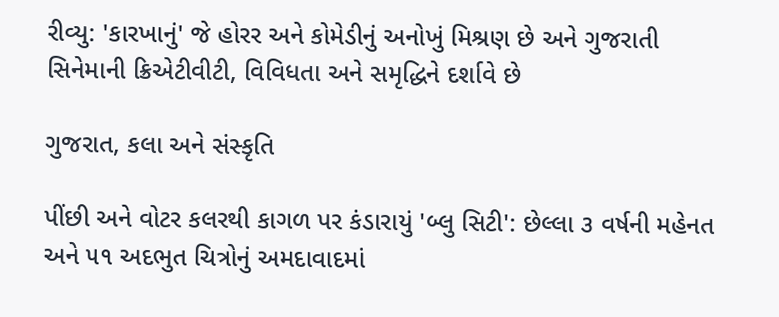રીવ્યુ: 'કારખાનું' જે હોરર અને કોમેડીનું અનોખું મિશ્રણ છે અને ગુજરાતી સિનેમાની ક્રિએટીવીટી, વિવિધતા અને સમૃદ્ધિને દર્શાવે છે

ગુજરાત, કલા અને સંસ્કૃતિ

પીંછી અને વોટર કલરથી કાગળ પર કંડારાયું 'બ્લુ સિટી': છેલ્લા ૩ વર્ષની મહેનત અને ૫૧ અદભુત ચિત્રોનું અમદાવાદમાં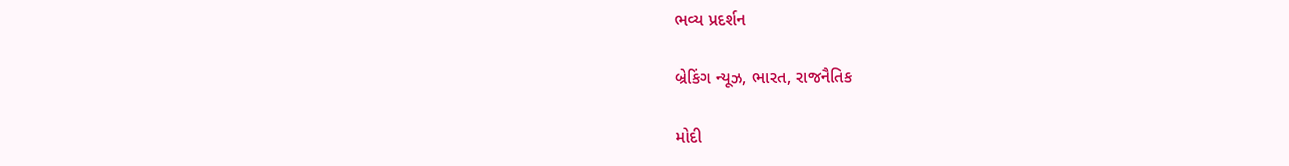ભવ્ય પ્રદર્શન

બ્રેકિંગ ન્યૂઝ, ભારત, રાજનૈતિક

મોદી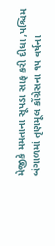મેજીકે મમતાના સૂપડા સાફ કરી દીધા ,પશ્ચિમ બંગાળમાં તૃણમૂલ કોંગ્રેસના ૧૫ વર્ષના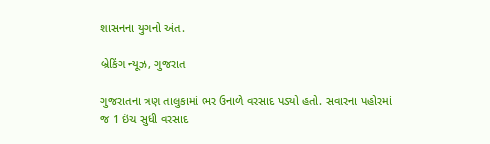શાસનના યુગનો અંત.

બ્રેકિંગ ન્યૂઝ, ગુજરાત

ગુજરાતના ત્રણ તાલુકામાં ભર ઉનાળે વરસાદ પડ્યો હતો. સવારના પહોરમાં જ 1 ઇંચ સુધી વરસાદ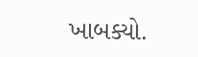ખાબક્યો.